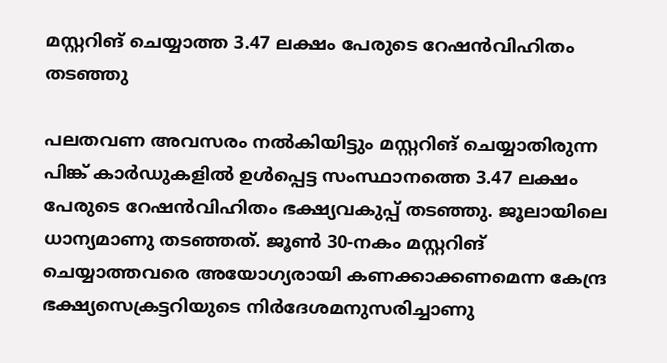മസ്റ്ററിങ് ചെയ്യാത്ത 3.47 ലക്ഷം പേരുടെ റേഷൻവിഹിതം തടഞ്ഞു

പലതവണ അവസരം നൽകിയിട്ടും മസ്റ്ററിങ് ചെയ്യാതിരുന്ന പിങ്ക് കാർഡുകളിൽ ഉൾപ്പെട്ട സംസ്ഥാനത്തെ 3.47 ലക്ഷം പേരുടെ റേഷൻവിഹിതം ഭക്ഷ്യവകുപ്പ് തടഞ്ഞു. ജൂലായിലെ ധാന്യമാണു തടഞ്ഞത്. ജൂൺ 30-നകം മസ്റ്ററിങ് ചെയ്യാത്തവരെ അയോഗ്യരായി കണക്കാക്കണമെന്ന കേന്ദ്ര ഭക്ഷ്യസെക്രട്ടറിയുടെ നിർദേശമനുസരിച്ചാണു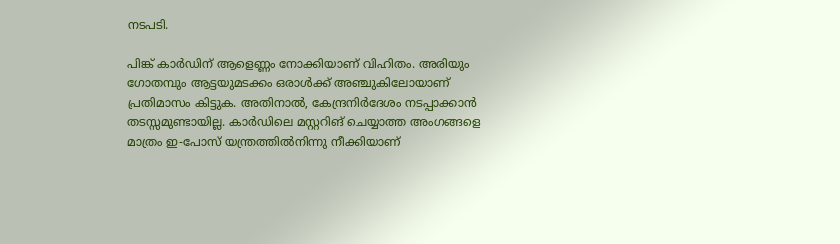നടപടി.

പിങ്ക് കാർഡിന് ആളെണ്ണം നോക്കിയാണ് വിഹിതം. അരിയും ഗോതമ്പും ആട്ടയുമടക്കം ഒരാൾക്ക് അഞ്ചുകിലോയാണ് പ്രതിമാസം കിട്ടുക. അതിനാൽ, കേന്ദ്രനിർദേശം നടപ്പാക്കാൻ തടസ്സമുണ്ടായില്ല. കാർഡിലെ മസ്റ്ററിങ് ചെയ്യാത്ത അംഗങ്ങളെ മാത്രം ഇ-പോസ് യന്ത്രത്തിൽനിന്നു നീക്കിയാണ്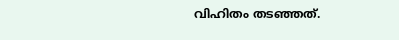വിഹിതം തടഞ്ഞത്.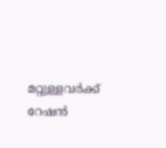മറ്റുള്ളവർക്ക് റേഷൻ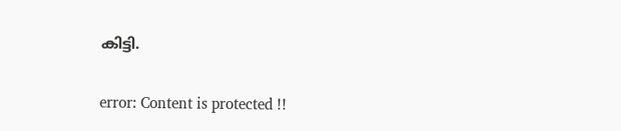കിട്ടി.

error: Content is protected !!